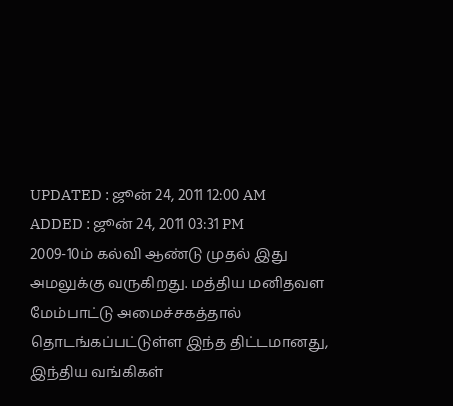UPDATED : ஜூன் 24, 2011 12:00 AM
ADDED : ஜூன் 24, 2011 03:31 PM
2009-10ம் கல்வி ஆண்டு முதல் இது அமலுக்கு வருகிறது. மத்திய மனிதவள மேம்பாட்டு அமைச்சகத்தால் தொடங்கப்பட்டுள்ள இந்த திட்டமானது, இந்திய வங்கிகள்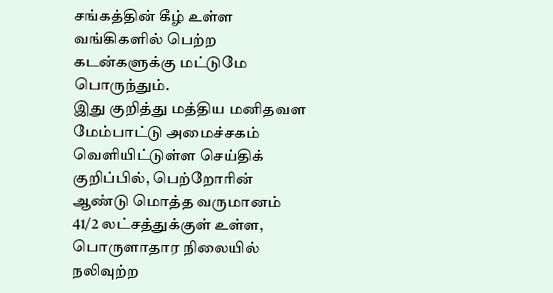சங்கத்தின் கீழ் உள்ள வங்கிகளில் பெற்ற கடன்களுக்கு மட்டுமே பொருந்தும்.
இது குறித்து மத்திய மனிதவள மேம்பாட்டு அமைச்சகம் வெளியிட்டுள்ள செய்திக் குறிப்பில், பெற்றோரின் ஆண்டு மொத்த வருமானம் 41/2 லட்சத்துக்குள் உள்ள, பொருளாதார நிலையில் நலிவுற்ற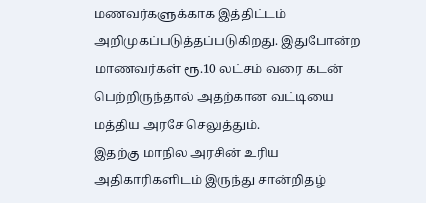மணவர்களுக்காக இத்திட்டம் அறிமுகப்படுத்தப்படுகிறது. இதுபோன்ற மாணவர்கள் ரூ.10 லட்சம் வரை கடன் பெற்றிருந்தால் அதற்கான வட்டியை மத்திய அரசே செலுத்தும்.
இதற்கு மாநில அரசின் உரிய அதிகாரிகளிடம் இருந்து சான்றிதழ்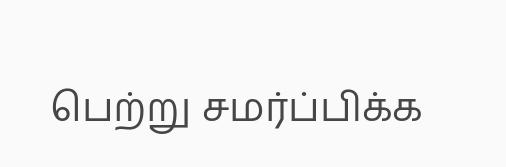பெற்று சமர்ப்பிக்க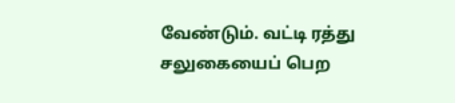வேண்டும். வட்டி ரத்து சலுகையைப் பெற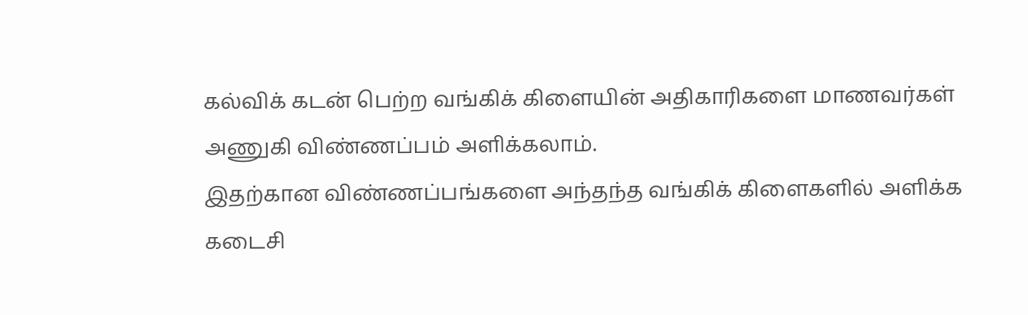கல்விக் கடன் பெற்ற வங்கிக் கிளையின் அதிகாரிகளை மாணவர்கள் அணுகி விண்ணப்பம் அளிக்கலாம்.
இதற்கான விண்ணப்பங்களை அந்தந்த வங்கிக் கிளைகளில் அளிக்க கடைசி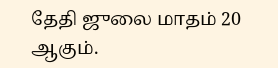தேதி ஜுலை மாதம் 20 ஆகும்.